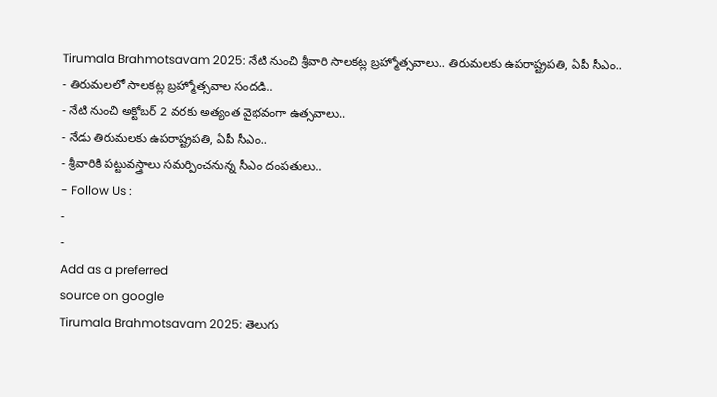Tirumala Brahmotsavam 2025: నేటి నుంచి శ్రీవారి సాలకట్ల బ్రహ్మోత్సవాలు.. తిరుమలకు ఉపరాష్ట్రపతి, ఏపీ సీఎం..
- తిరుమలలో సాలకట్ల బ్రహ్మోత్సవాల సందడి..
- నేటి నుంచి అక్టోబర్ 2 వరకు అత్యంత వైభవంగా ఉత్సవాలు..
- నేడు తిరుమలకు ఉపరాష్ట్రపతి, ఏపీ సీఎం..
- శ్రీవారికి పట్టువస్త్రాలు సమర్పించనున్న సీఎం దంపతులు..
- Follow Us :
-
-
Add as a preferred
source on google
Tirumala Brahmotsavam 2025: తెలుగు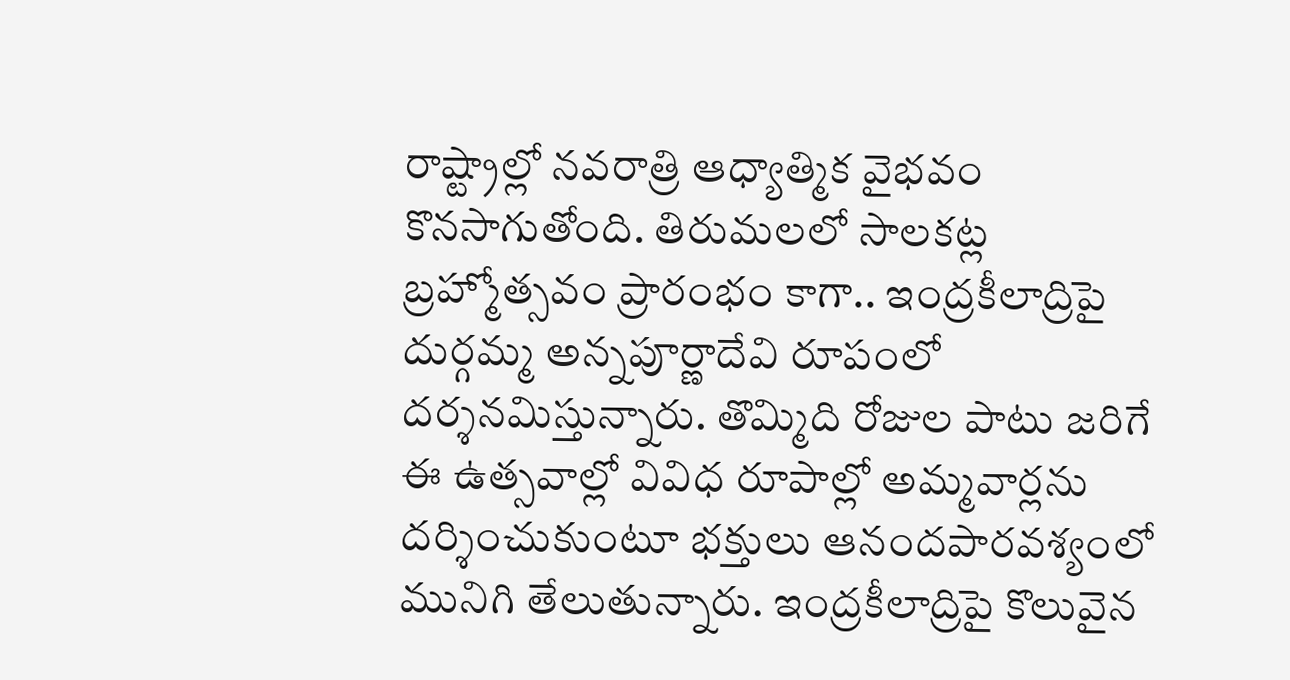రాష్ట్రాల్లో నవరాత్రి ఆధ్యాత్మిక వైభవం కొనసాగుతోంది. తిరుమలలో సాలకట్ల బ్రహ్మోత్సవం ప్రారంభం కాగా.. ఇంద్రకీలాద్రిపై దుర్గమ్మ అన్నపూర్ణాదేవి రూపంలో దర్శనమిస్తున్నారు. తొమ్మిది రోజుల పాటు జరిగే ఈ ఉత్సవాల్లో వివిధ రూపాల్లో అమ్మవార్లను దర్శించుకుంటూ భక్తులు ఆనందపారవశ్యంలో మునిగి తేలుతున్నారు. ఇంద్రకీలాద్రిపై కొలువైన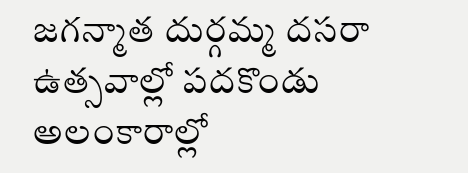జగన్మాత దుర్గమ్మ దసరా ఉత్సవాల్లో పదకొండు అలంకారాల్లో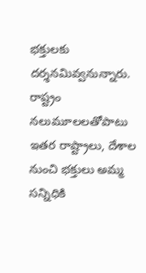భక్తులకు దర్శనమివ్వనున్నారు. రాష్ట్రం నలుమూలలతోపాటు ఇతర రాష్ట్రాలు, దేశాల నుంచి భక్తులు అమ్మ సన్నిధికి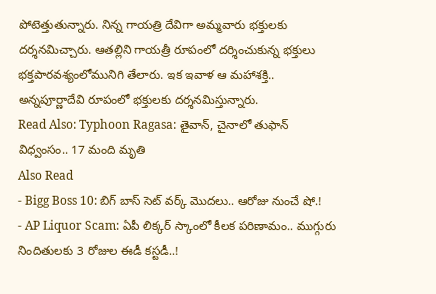పోటెత్తుతున్నారు. నిన్న గాయత్రి దేవిగా అమ్మవారు భక్తులకు దర్శనమిచ్చారు. ఆతల్లిని గాయత్రీ రూపంలో దర్శించుకున్న భక్తులు భక్తపారవశ్యంలోమునిగి తేలారు. ఇక ఇవాళ ఆ మహాశక్తి.. అన్నపూర్ణాదేవి రూపంలో భక్తులకు దర్శనమిస్తున్నారు.
Read Also: Typhoon Ragasa: తైవాన్, చైనాలో తుఫాన్ విధ్వంసం.. 17 మంది మృతి
Also Read
- Bigg Boss 10: బిగ్ బాస్ సెట్ వర్క్ మొదలు.. ఆరోజు నుంచే షో.!
- AP Liquor Scam: ఏపీ లిక్కర్ స్కాంలో కీలక పరిణామం.. ముగ్గురు నిందితులకు 3 రోజుల ఈడీ కస్టడీ..!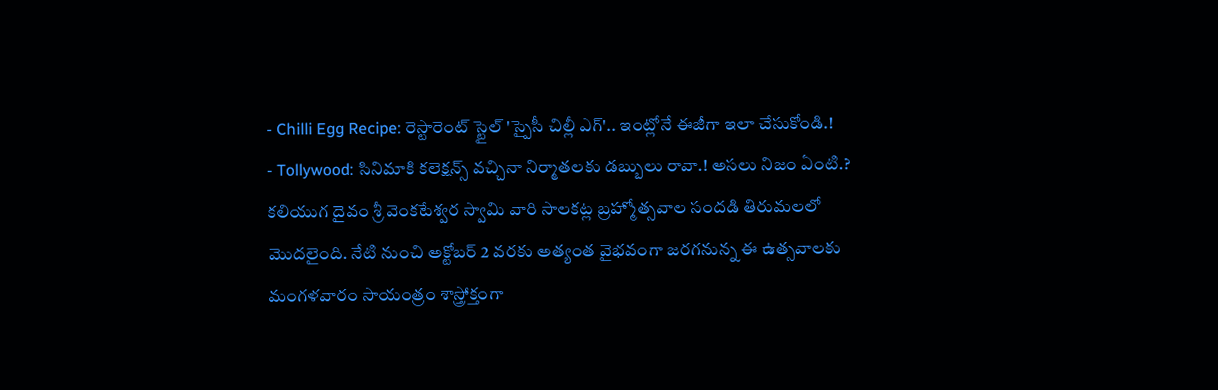- Chilli Egg Recipe: రెస్టారెంట్ స్టైల్ 'స్పైసీ చిల్లీ ఎగ్'.. ఇంట్లోనే ఈజీగా ఇలా చేసుకోండి.!
- Tollywood: సినిమాకి కలెక్షన్స్ వచ్చినా నిర్మాతలకు డబ్బులు రావా.! అసలు నిజం ఏంటి.?
కలియుగ దైవం శ్రీ వెంకటేశ్వర స్వామి వారి సాలకట్ల బ్రహ్మోత్సవాల సందడి తిరుమలలో మొదలైంది. నేటి నుంచి అక్టోబర్ 2 వరకు అత్యంత వైభవంగా జరగనున్న ఈ ఉత్సవాలకు మంగళవారం సాయంత్రం శాస్త్రోక్తంగా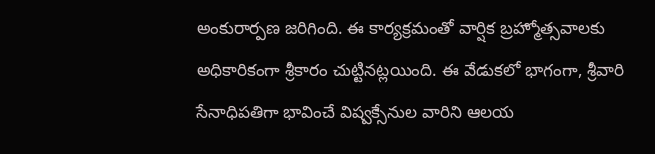అంకురార్పణ జరిగింది. ఈ కార్యక్రమంతో వార్షిక బ్రహ్మోత్సవాలకు అధికారికంగా శ్రీకారం చుట్టినట్లయింది. ఈ వేడుకలో భాగంగా, శ్రీవారి సేనాధిపతిగా భావించే విష్వక్సేనుల వారిని ఆలయ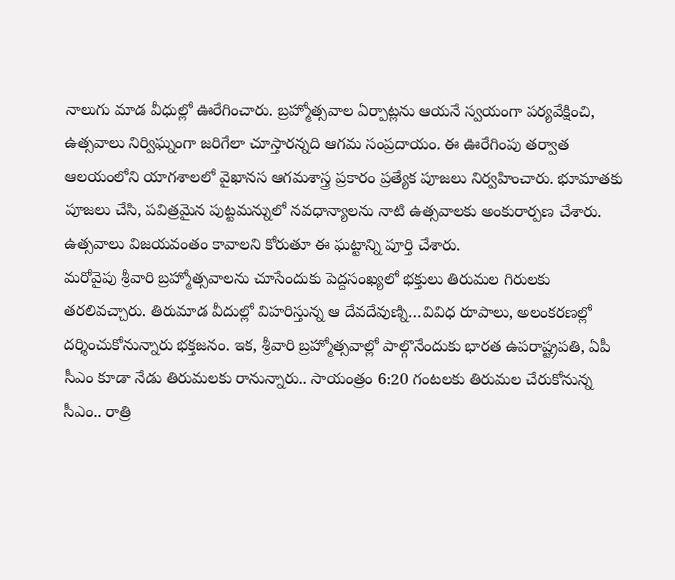నాలుగు మాడ వీధుల్లో ఊరేగించారు. బ్రహ్మోత్సవాల ఏర్పాట్లను ఆయనే స్వయంగా పర్యవేక్షించి, ఉత్సవాలు నిర్విఘ్నంగా జరిగేలా చూస్తారన్నది ఆగమ సంప్రదాయం. ఈ ఊరేగింపు తర్వాత ఆలయంలోని యాగశాలలో వైఖానస ఆగమశాస్త్ర ప్రకారం ప్రత్యేక పూజలు నిర్వహించారు. భూమాతకు పూజలు చేసి, పవిత్రమైన పుట్టమన్నులో నవధాన్యాలను నాటి ఉత్సవాలకు అంకురార్పణ చేశారు. ఉత్సవాలు విజయవంతం కావాలని కోరుతూ ఈ ఘట్టాన్ని పూర్తి చేశారు.
మరోవైపు శ్రీవారి బ్రహ్మోత్సవాలను చూసేందుకు పెద్దసంఖ్యలో భక్తులు తిరుమల గిరులకు తరలివచ్చారు. తిరుమాడ వీదుల్లో విహరిస్తున్న ఆ దేవదేవుణ్ని…వివిధ రూపాలు, అలంకరణల్లో దర్శించుకోనున్నారు భక్తజనం. ఇక, శ్రీవారి బ్రహ్మోత్సవాల్లో పాల్గొనేందుకు భారత ఉపరాష్ట్రపతి, ఏపీ సీఎం కూడా నేడు తిరుమలకు రానున్నారు.. సాయంత్రం 6:20 గంటలకు తిరుమల చేరుకోనున్న సీఎం.. రాత్రి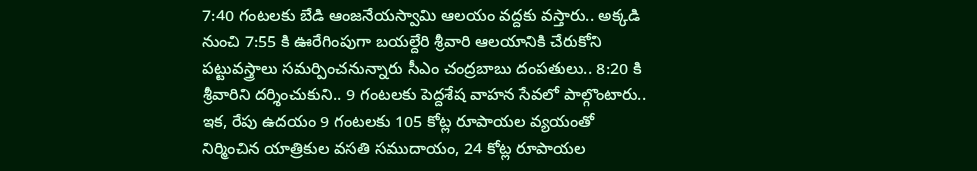7:40 గంటలకు బేడి ఆంజనేయస్వామి ఆలయం వద్దకు వస్తారు.. అక్కడి నుంచి 7:55 కి ఊరేగింపుగా బయల్దేరి శ్రీవారి ఆలయానికి చేరుకోని పట్టువస్త్రాలు సమర్పించనున్నారు సీఎం చంద్రబాబు దంపతులు.. 8:20 కి శ్రీవారిని దర్శించుకుని.. 9 గంటలకు పెద్దశేష వాహన సేవలో పాల్గొంటారు.. ఇక, రేపు ఉదయం 9 గంటలకు 105 కోట్ల రూపాయల వ్యయంతో నిర్మించిన యాత్రికుల వసతి సముదాయం, 24 కోట్ల రూపాయల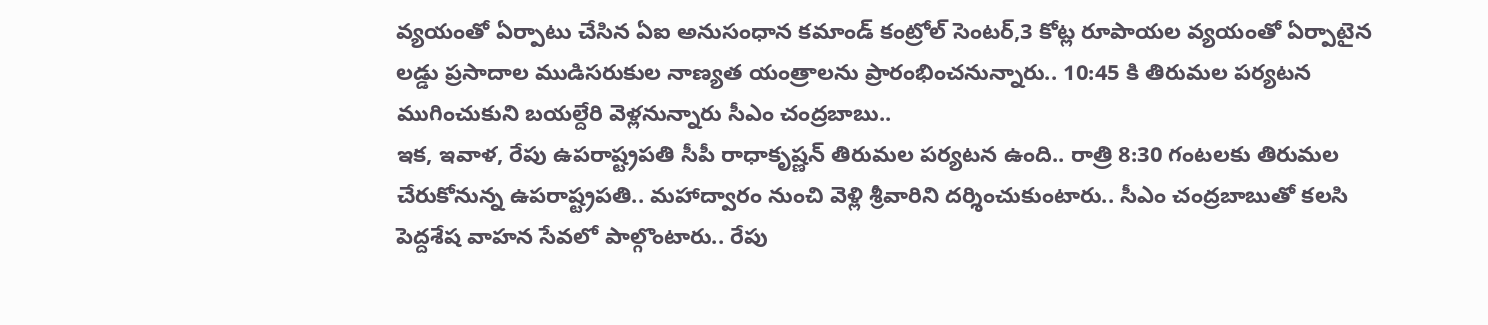వ్యయంతో ఏర్పాటు చేసిన ఏఐ అనుసంధాన కమాండ్ కంట్రోల్ సెంటర్,3 కోట్ల రూపాయల వ్యయంతో ఏర్పాటైన లడ్డు ప్రసాదాల ముడిసరుకుల నాణ్యత యంత్రాలను ప్రారంభించనున్నారు.. 10:45 కి తిరుమల పర్యటన ముగించుకుని బయల్దేరి వెళ్లనున్నారు సీఎం చంద్రబాబు..
ఇక, ఇవాళ, రేపు ఉపరాష్ట్రపతి సీపీ రాధాకృష్ణన్ తిరుమల పర్యటన ఉంది.. రాత్రి 8:30 గంటలకు తిరుమల చేరుకోనున్న ఉపరాష్ట్రపతి.. మహాద్వారం నుంచి వెళ్లి శ్రీవారిని దర్శించుకుంటారు.. సీఎం చంద్రబాబుతో కలసి పెద్దశేష వాహన సేవలో పాల్గొంటారు.. రేపు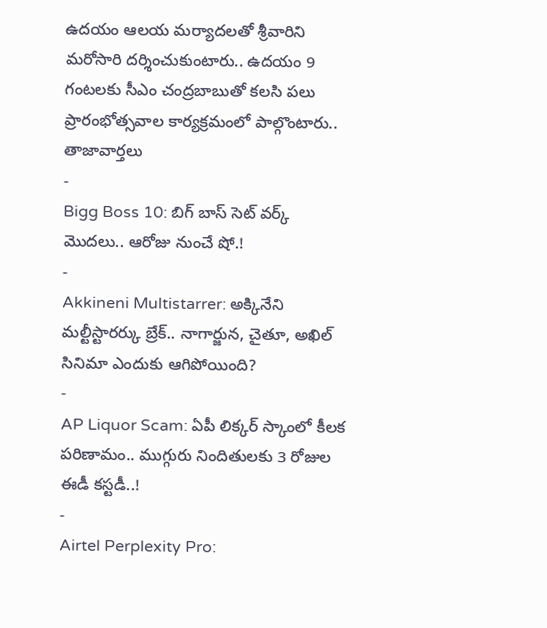ఉదయం ఆలయ మర్యాదలతో శ్రీవారిని మరోసారి దర్శించుకుంటారు.. ఉదయం 9 గంటలకు సీఎం చంద్రబాబుతో కలసి పలు ప్రారంభోత్సవాల కార్యక్రమంలో పాల్గొంటారు..
తాజావార్తలు
-
Bigg Boss 10: బిగ్ బాస్ సెట్ వర్క్ మొదలు.. ఆరోజు నుంచే షో.!
-
Akkineni Multistarrer: అక్కినేని మల్టీస్టారర్కు బ్రేక్.. నాగార్జున, చైతూ, అఖిల్ సినిమా ఎందుకు ఆగిపోయింది?
-
AP Liquor Scam: ఏపీ లిక్కర్ స్కాంలో కీలక పరిణామం.. ముగ్గురు నిందితులకు 3 రోజుల ఈడీ కస్టడీ..!
-
Airtel Perplexity Pro: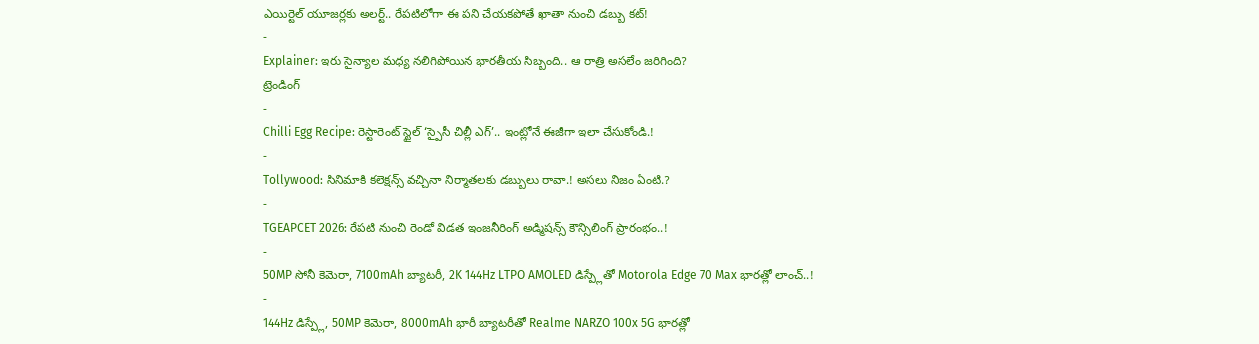ఎయిర్టెల్ యూజర్లకు అలర్ట్.. రేపటిలోగా ఈ పని చేయకపోతే ఖాతా నుంచి డబ్బు కట్!
-
Explainer: ఇరు సైన్యాల మధ్య నలిగిపోయిన భారతీయ సిబ్బంది.. ఆ రాత్రి అసలేం జరిగింది?
ట్రెండింగ్
-
Chilli Egg Recipe: రెస్టారెంట్ స్టైల్ ‘స్పైసీ చిల్లీ ఎగ్’.. ఇంట్లోనే ఈజీగా ఇలా చేసుకోండి.!
-
Tollywood: సినిమాకి కలెక్షన్స్ వచ్చినా నిర్మాతలకు డబ్బులు రావా.! అసలు నిజం ఏంటి.?
-
TGEAPCET 2026: రేపటి నుంచి రెండో విడత ఇంజనీరింగ్ అడ్మిషన్స్ కౌన్సిలింగ్ ప్రారంభం..!
-
50MP సోనీ కెమెరా, 7100mAh బ్యాటరీ, 2K 144Hz LTPO AMOLED డిస్ప్లేతో Motorola Edge 70 Max భారత్లో లాంచ్..!
-
144Hz డిస్ప్లే, 50MP కెమెరా, 8000mAh భారీ బ్యాటరీతో Realme NARZO 100x 5G భారత్లో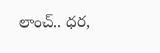లాంచ్.. ధర,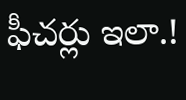ఫీచర్లు ఇలా.!